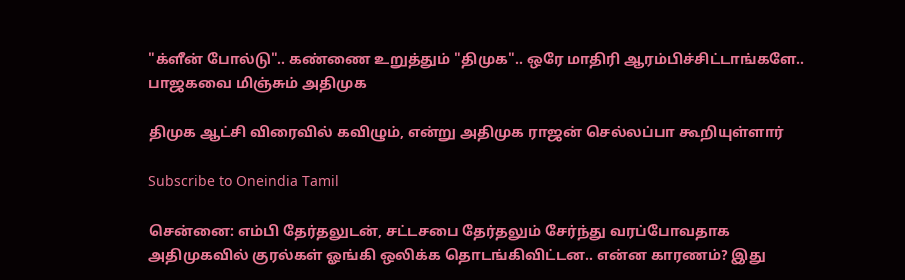"க்ளீன் போல்டு".. கண்ணை உறுத்தும் "திமுக".. ஒரே மாதிரி ஆரம்பிச்சிட்டாங்களே.. பாஜகவை மிஞ்சும் அதிமுக

திமுக ஆட்சி விரைவில் கவிழும், என்று அதிமுக ராஜன் செல்லப்பா கூறியுள்ளார்

Subscribe to Oneindia Tamil

சென்னை: எம்பி தேர்தலுடன், சட்டசபை தேர்தலும் சேர்ந்து வரப்போவதாக அதிமுகவில் குரல்கள் ஓங்கி ஒலிக்க தொடங்கிவிட்டன.. என்ன காரணம்? இது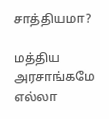சாத்தியமா?

மத்திய அரசாங்கமே எல்லா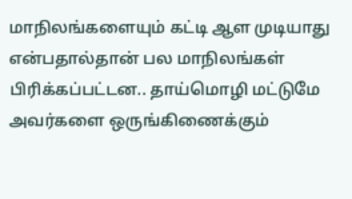மாநிலங்களையும் கட்டி ஆள முடியாது என்பதால்தான் பல மாநிலங்கள் பிரிக்கப்பட்டன.. தாய்மொழி மட்டுமே அவர்களை ஒருங்கிணைக்கும்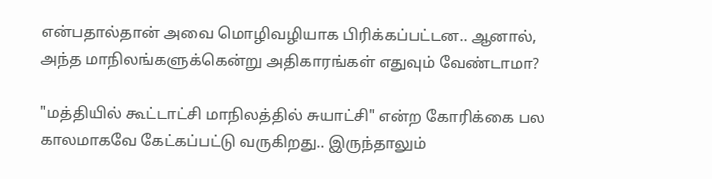என்பதால்தான் அவை மொழிவழியாக பிரிக்கப்பட்டன.. ஆனால், அந்த மாநிலங்களுக்கென்று அதிகாரங்கள் எதுவும் வேண்டாமா?

"மத்தியில் கூட்டாட்சி மாநிலத்தில் சுயாட்சி" என்ற கோரிக்கை பல காலமாகவே கேட்கப்பட்டு வருகிறது.. இருந்தாலும்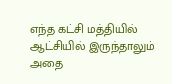எந்த கட்சி மத்தியில் ஆட்சியில் இருந்தாலும் அதை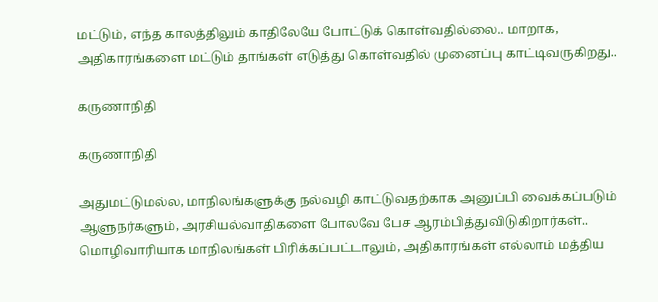மட்டும், எந்த காலத்திலும் காதிலேயே போட்டுக் கொள்வதில்லை.. மாறாக, அதிகாரங்களை மட்டும் தாங்கள் எடுத்து கொள்வதில் முனைப்பு காட்டிவருகிறது..

கருணாநிதி

கருணாநிதி

அதுமட்டுமல்ல, மாநிலங்களுக்கு நல்வழி காட்டுவதற்காக அனுப்பி வைக்கப்படும் ஆளுநர்களும், அரசியல்வாதிகளை போலவே பேச ஆரம்பித்துவிடுகிறார்கள்.. மொழிவாரியாக மாநிலங்கள் பிரிக்கப்பட்டாலும், அதிகாரங்கள் எல்லாம் மத்திய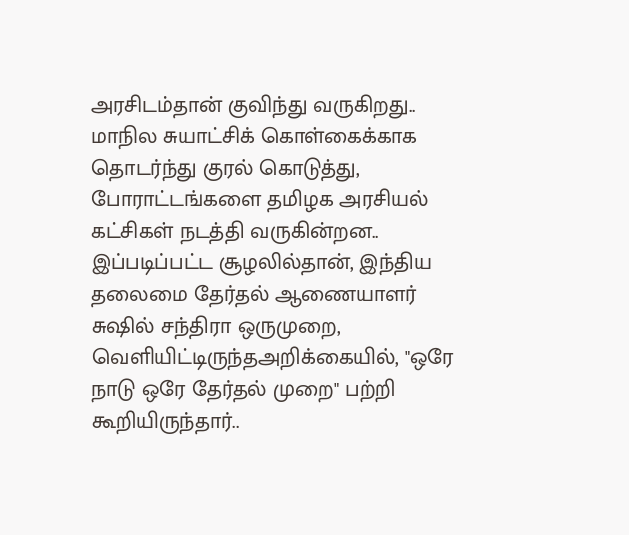அரசிடம்தான் குவிந்து வருகிறது.. மாநில சுயாட்சிக் கொள்கைக்காக தொடர்ந்து குரல் கொடுத்து, போராட்டங்களை தமிழக அரசியல் கட்சிகள் நடத்தி வருகின்றன.. இப்படிப்பட்ட சூழலில்தான், இந்திய தலைமை தேர்தல் ஆணையாளர் சுஷில் சந்திரா ஒருமுறை, வெளியிட்டிருந்தஅறிக்கையில், "ஒரே நாடு ஒரே தேர்தல் முறை" பற்றி கூறியிருந்தார்..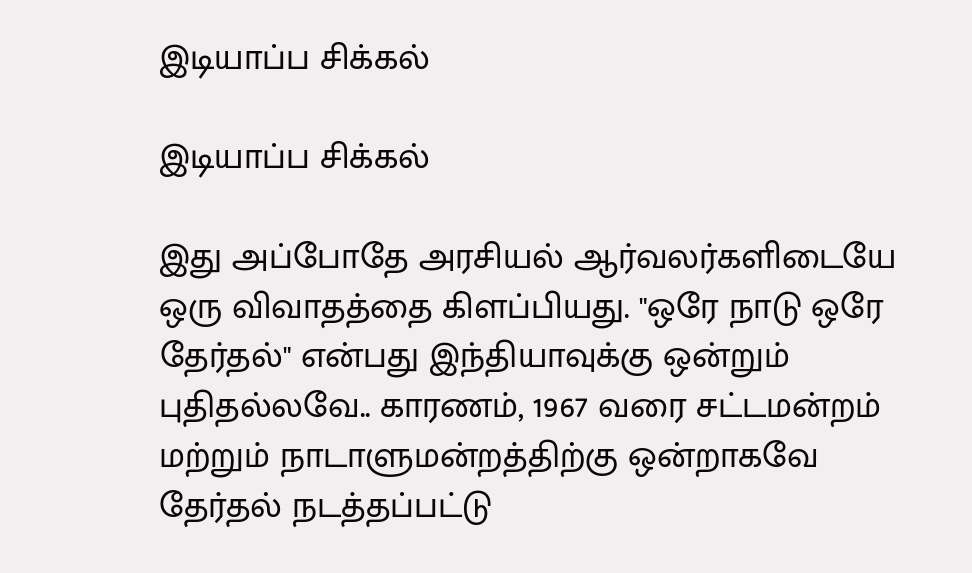இடியாப்ப சிக்கல்

இடியாப்ப சிக்கல்

இது அப்போதே அரசியல் ஆர்வலர்களிடையே ஒரு விவாதத்தை கிளப்பியது. "ஒரே நாடு ஒரே தேர்தல்" என்பது இந்தியாவுக்கு ஒன்றும் புதிதல்லவே.. காரணம், 1967 வரை சட்டமன்றம் மற்றும் நாடாளுமன்றத்திற்கு ஒன்றாகவே தேர்தல் நடத்தப்பட்டு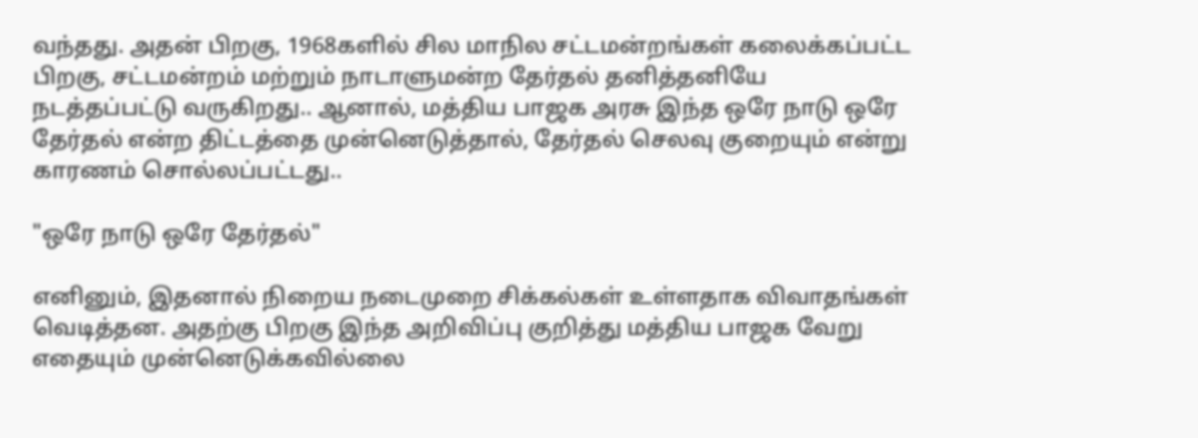வந்தது. அதன் பிறகு, 1968களில் சில மாநில சட்டமன்றங்கள் கலைக்கப்பட்ட பிறகு, சட்டமன்றம் மற்றும் நாடாளுமன்ற தேர்தல் தனித்தனியே நடத்தப்பட்டு வருகிறது.. ஆனால், மத்திய பாஜக அரசு இந்த ஒரே நாடு ஒரே தேர்தல் என்ற திட்டத்தை முன்னெடுத்தால், தேர்தல் செலவு குறையும் என்று காரணம் சொல்லப்பட்டது..

"ஒரே நாடு ஒரே தேர்தல்"

எனினும், இதனால் நிறைய நடைமுறை சிக்கல்கள் உள்ளதாக விவாதங்கள் வெடித்தன. அதற்கு பிறகு இந்த அறிவிப்பு குறித்து மத்திய பாஜக வேறு எதையும் முன்னெடுக்கவில்லை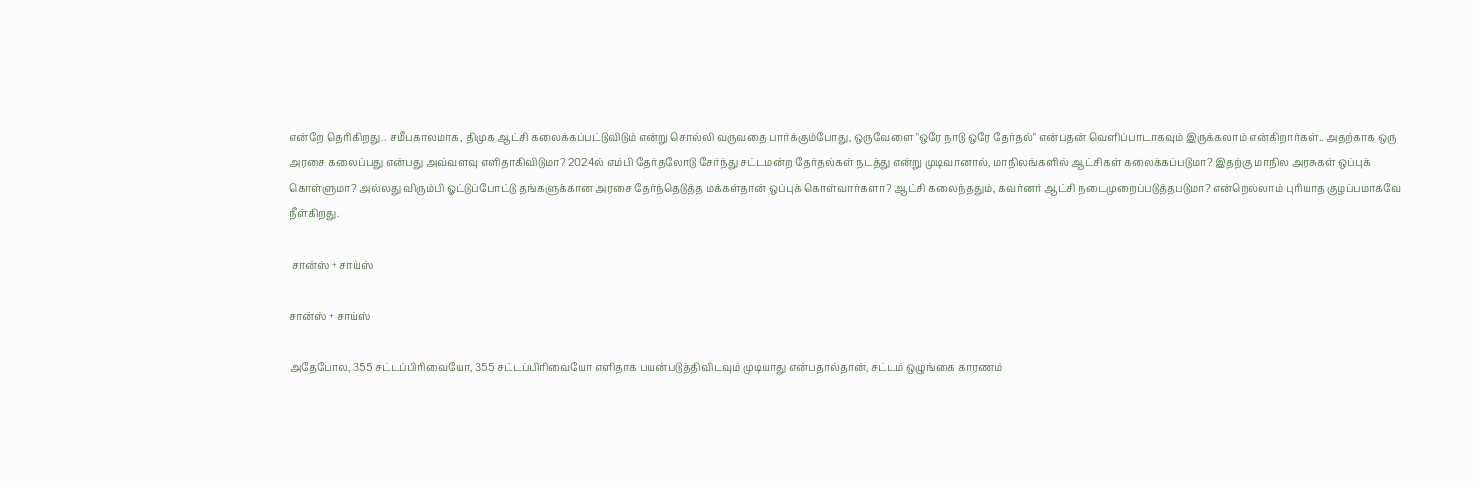என்றே தெரிகிறது.. சமீபகாலமாக, திமுக ஆட்சி கலைக்கப்பட்டுவிடும் என்று சொல்லி வருவதை பார்க்கும்போது, ஒருவேளை "ஒரே நாடு ஒரே தேர்தல்" என்பதன் வெளிப்பாடாகவும் இருக்கலாம் என்கிறார்கள்.. அதற்காக ஒரு அரசை கலைப்பது என்பது அவ்வளவு எளிதாகிவிடுமா? 2024ல் எம்பி தேர்தலோடு சேர்ந்து சட்டமன்ற தேர்தல்கள் நடத்து என்று முடிவானால், மாநிலங்களில் ஆட்சிகள் கலைக்கப்படுமா? இதற்கு மாநில அரசுகள் ஒப்புக் கொள்ளுமா? அல்லது விரும்பி ஓட்டுப்போட்டு தங்களுக்கான அரசை தேர்ந்தெடுத்த மக்கள்தான் ஒப்புக் கொள்வார்களா? ஆட்சி கலைந்ததும், கவர்னர் ஆட்சி நடைமுறைப்படுத்தபடுமா? என்றெல்லாம் புரியாத குழப்பமாகவே நீள்கிறது.

 சான்ஸ் + சாய்ஸ்

சான்ஸ் + சாய்ஸ்

அதேபோல, 355 சட்டப்பிரிவையோ, 355 சட்டப்பிரிவையோ எளிதாக பயன்படுத்திவிடவும் முடியாது என்பதால்தான், சட்டம் ஒழுங்கை காரணம்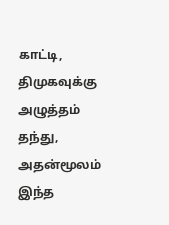காட்டி, திமுகவுக்கு அழுத்தம் தந்து, அதன்மூலம் இந்த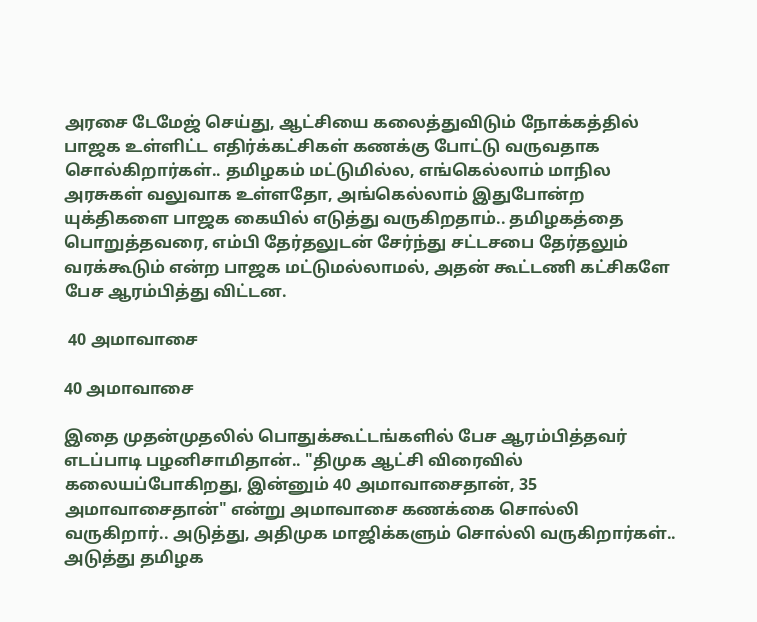அரசை டேமேஜ் செய்து, ஆட்சியை கலைத்துவிடும் நோக்கத்தில் பாஜக உள்ளிட்ட எதிர்க்கட்சிகள் கணக்கு போட்டு வருவதாக சொல்கிறார்கள்.. தமிழகம் மட்டுமில்ல, எங்கெல்லாம் மாநில அரசுகள் வலுவாக உள்ளதோ, அங்கெல்லாம் இதுபோன்ற யுக்திகளை பாஜக கையில் எடுத்து வருகிறதாம்.. தமிழகத்தை பொறுத்தவரை, எம்பி தேர்தலுடன் சேர்ந்து சட்டசபை தேர்தலும் வரக்கூடும் என்ற பாஜக மட்டுமல்லாமல், அதன் கூட்டணி கட்சிகளே பேச ஆரம்பித்து விட்டன.

 40 அமாவாசை

40 அமாவாசை

இதை முதன்முதலில் பொதுக்கூட்டங்களில் பேச ஆரம்பித்தவர் எடப்பாடி பழனிசாமிதான்.. "திமுக ஆட்சி விரைவில் கலையப்போகிறது, இன்னும் 40 அமாவாசைதான், 35 அமாவாசைதான்" என்று அமாவாசை கணக்கை சொல்லி வருகிறார்.. அடுத்து, அதிமுக மாஜிக்களும் சொல்லி வருகிறார்கள்.. அடுத்து தமிழக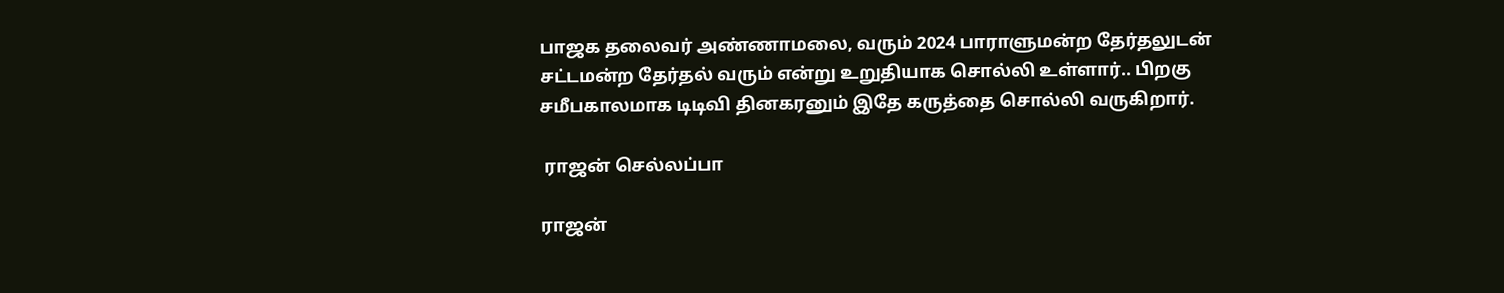பாஜக தலைவர் அண்ணாமலை, வரும் 2024 பாராளுமன்ற தேர்தலுடன் சட்டமன்ற தேர்தல் வரும் என்று உறுதியாக சொல்லி உள்ளார்.. பிறகு சமீபகாலமாக டிடிவி தினகரனும் இதே கருத்தை சொல்லி வருகிறார்.

 ராஜன் செல்லப்பா

ராஜன்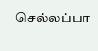செல்லப்பா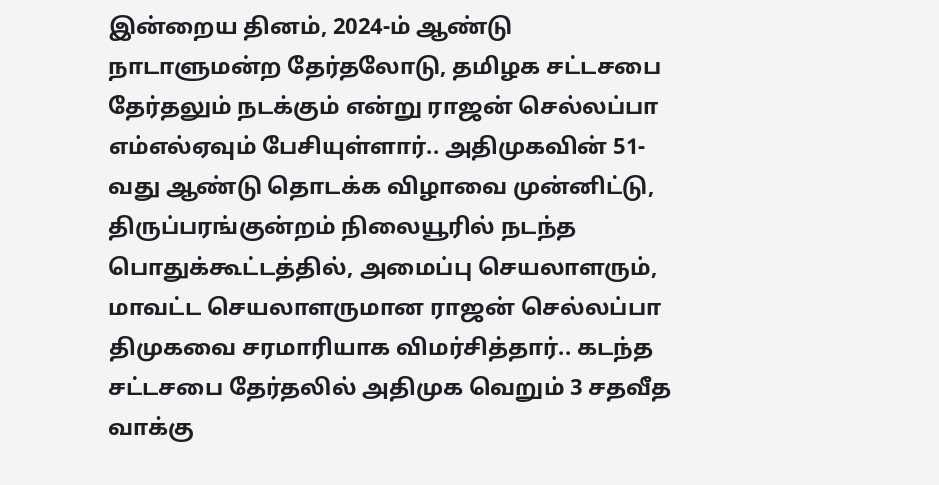இன்றைய தினம், 2024-ம் ஆண்டு நாடாளுமன்ற தேர்தலோடு, தமிழக சட்டசபை தேர்தலும் நடக்கும் என்று ராஜன் செல்லப்பா எம்எல்ஏவும் பேசியுள்ளார்.. அதிமுகவின் 51-வது ஆண்டு தொடக்க விழாவை முன்னிட்டு, திருப்பரங்குன்றம் நிலையூரில் நடந்த பொதுக்கூட்டத்தில், அமைப்பு செயலாளரும், மாவட்ட செயலாளருமான ராஜன் செல்லப்பா திமுகவை சரமாரியாக விமர்சித்தார்.. கடந்த சட்டசபை தேர்தலில் அதிமுக வெறும் 3 சதவீத வாக்கு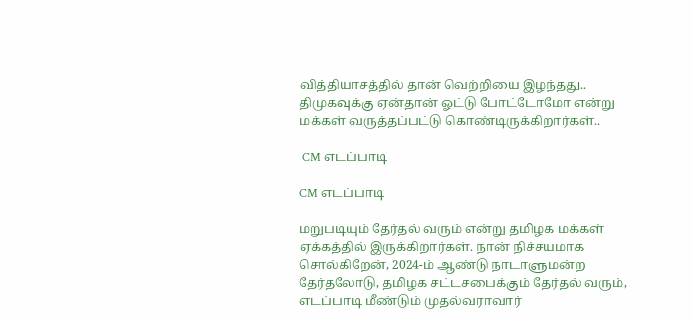வித்தியாசத்தில் தான் வெற்றியை இழந்தது.. திமுகவுக்கு ஏன்தான் ஓட்டு போட்டோமோ என்று மக்கள் வருத்தப்பட்டு கொண்டிருக்கிறார்கள்..

 CM எடப்பாடி

CM எடப்பாடி

மறுபடியும் தேர்தல் வரும் என்று தமிழக மக்கள் ஏக்கத்தில் இருக்கிறார்கள். நான் நிச்சயமாக சொல்கிறேன், 2024-ம் ஆண்டு நாடாளுமன்ற தேர்தலோடு, தமிழக சட்டசபைக்கும் தேர்தல் வரும், எடப்பாடி மீண்டும் முதல்வராவார்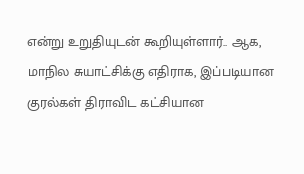என்று உறுதியுடன் கூறியுள்ளார்.. ஆக, மாநில சுயாட்சிக்கு எதிராக, இப்படியான குரல்கள் திராவிட கட்சியான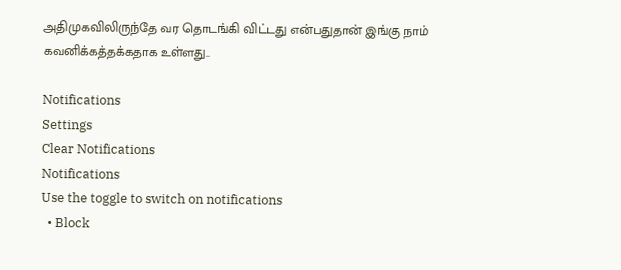அதிமுகவிலிருந்தே வர தொடங்கி விட்டது என்பதுதான் இங்கு நாம் கவனிக்கத்தக்கதாக உள்ளது..

Notifications
Settings
Clear Notifications
Notifications
Use the toggle to switch on notifications
  • Block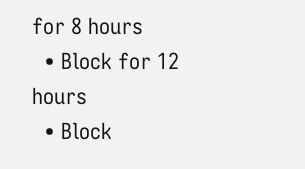for 8 hours
  • Block for 12 hours
  • Block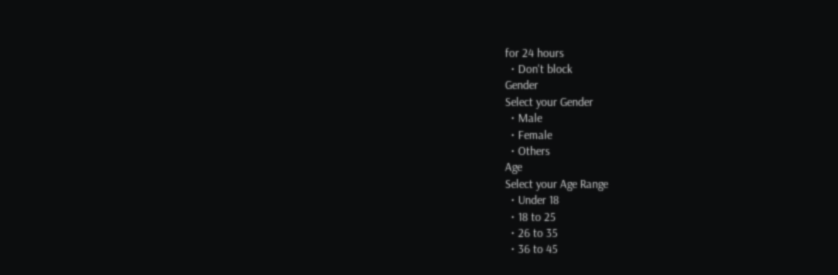for 24 hours
  • Don't block
Gender
Select your Gender
  • Male
  • Female
  • Others
Age
Select your Age Range
  • Under 18
  • 18 to 25
  • 26 to 35
  • 36 to 45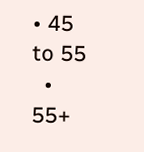• 45 to 55
  • 55+